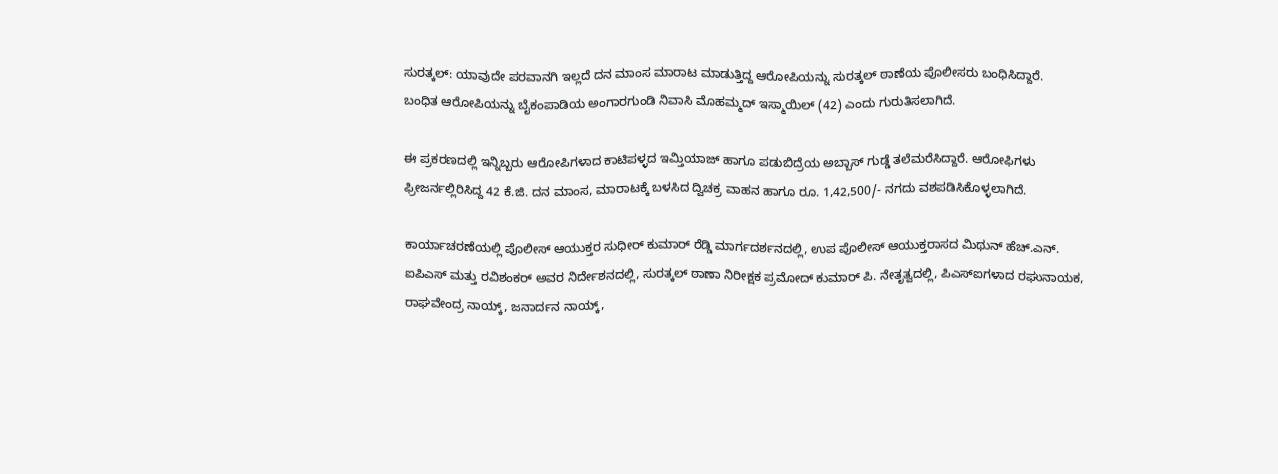ಸುರತ್ಕಲ್: ಯಾವುದೇ ಪರವಾನಗಿ ಇಲ್ಲದೆ ದನ ಮಾಂಸ ಮಾರಾಟ ಮಾಡುತ್ತಿದ್ದ ಆರೋಪಿಯನ್ನು ಸುರತ್ಕಲ್ ಠಾಣೆಯ ಪೊಲೀಸರು ಬಂಧಿಸಿದ್ದಾರೆ.
ಬಂಧಿತ ಆರೋಪಿಯನ್ನು ಬೈಕಂಪಾಡಿಯ ಅಂಗಾರಗುಂಡಿ ನಿವಾಸಿ ಮೊಹಮ್ಮದ್ ಇಸ್ಮಾಯಿಲ್ (42) ಎಂದು ಗುರುತಿಸಲಾಗಿದೆ.

ಈ ಪ್ರಕರಣದಲ್ಲಿ ಇನ್ನಿಬ್ಬರು ಆರೋಪಿಗಳಾದ ಕಾಟಿಪಳ್ಳದ ಇಮ್ತಿಯಾಜ್ ಹಾಗೂ ಪಡುಬಿದ್ರೆಯ ಅಬ್ಬಾಸ್ ಗುಡ್ಡೆ ತಲೆಮರೆಸಿದ್ದಾರೆ. ಆರೋಫಿಗಳು ಫ್ರೀಜರ್ನಲ್ಲಿರಿಸಿದ್ದ 42 ಕೆ.ಜಿ. ದನ ಮಾಂಸ, ಮಾರಾಟಕ್ಕೆ ಬಳಸಿದ ದ್ವಿಚಕ್ರ ವಾಹನ ಹಾಗೂ ರೂ. 1,42,500/- ನಗದು ವಶಪಡಿಸಿಕೊಳ್ಳಲಾಗಿದೆ.

ಕಾರ್ಯಾಚರಣೆಯಲ್ಲಿ ಪೊಲೀಸ್ ಆಯುಕ್ತರ ಸುಧೀರ್ ಕುಮಾರ್ ರೆಡ್ಡಿ ಮಾರ್ಗದರ್ಶನದಲ್ಲಿ, ಉಪ ಪೊಲೀಸ್ ಆಯುಕ್ತರಾಸದ ಮಿಥುನ್ ಹೆಚ್.ಎನ್. ಐಪಿಎಸ್ ಮತ್ತು ರವಿಶಂಕರ್ ಅವರ ನಿರ್ದೇಶನದಲ್ಲಿ, ಸುರತ್ಕಲ್ ಠಾಣಾ ನಿರೀಕ್ಷಕ ಪ್ರಮೋದ್ ಕುಮಾರ್ ಪಿ. ನೇತೃತ್ವದಲ್ಲಿ, ಪಿಎಸ್ಐಗಳಾದ ರಘುನಾಯಕ, ರಾಘವೇಂದ್ರ ನಾಯ್ಕ್, ಜನಾರ್ದನ ನಾಯ್ಕ್,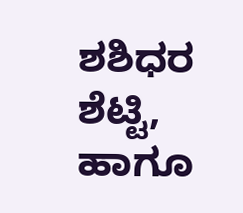ಶಶಿಧರ ಶೆಟ್ಟಿ, ಹಾಗೂ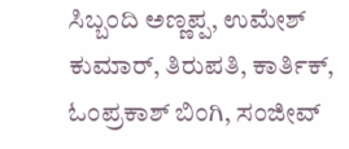ಸಿಬ್ಬಂದಿ ಅಣ್ಣಪ್ಪ, ಉಮೇಶ್ ಕುಮಾರ್, ತಿರುಪತಿ, ಕಾರ್ತಿಕ್, ಓಂಪ್ರಕಾಶ್ ಬಿಂಗಿ, ಸಂಜೀವ್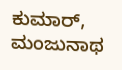ಕುಮಾರ್, ಮಂಜುನಾಥ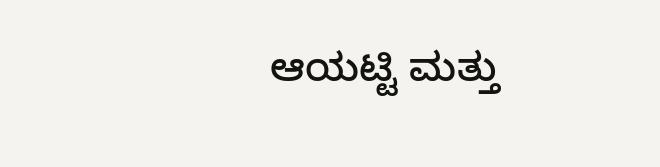ಆಯಟ್ಟಿ ಮತ್ತು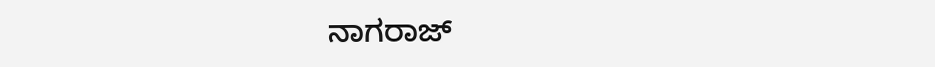ನಾಗರಾಜ್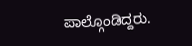ಪಾಲ್ಗೊಂಡಿದ್ದರು.